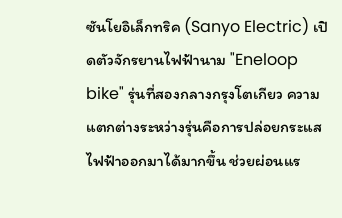ซันโยอิเล็กทริค (Sanyo Electric) เปิดตัวจักรยานไฟฟ้านาม "Eneloop bike" รุ่นที่สองกลางกรุงโตเกียว ความแตกต่างระหว่างรุ่นคือการปล่อยกระแสไฟฟ้าออกมาได้มากขึ้น ช่วยผ่อนแร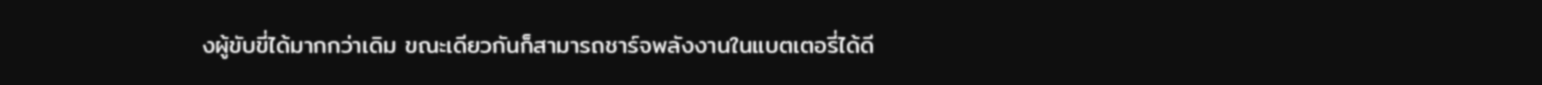งผู้ขับขี่ได้มากกว่าเดิม ขณะเดียวกันก็สามารถชาร์จพลังงานในแบตเตอรี่ได้ดี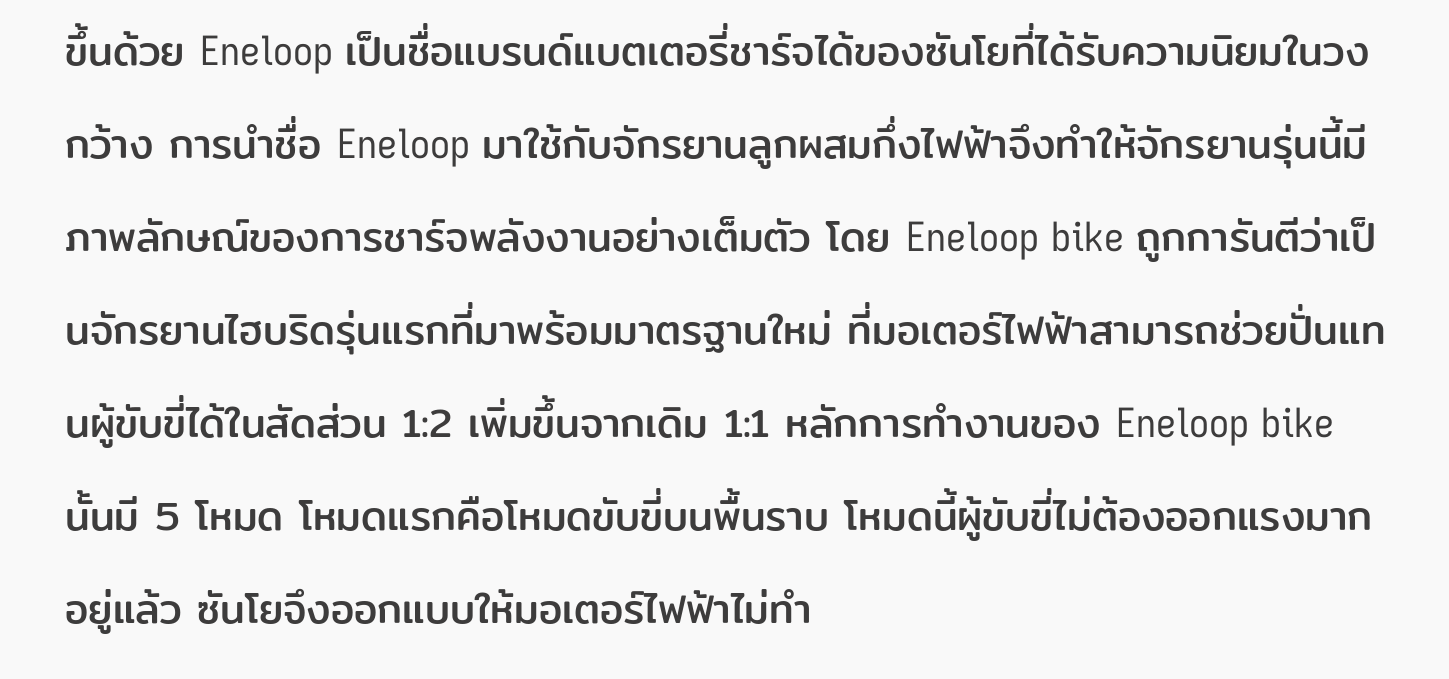ขึ้นด้วย Eneloop เป็นชื่อแบรนด์แบตเตอรี่ชาร์จได้ของซันโยที่ได้รับความนิยมในวงกว้าง การนำชื่อ Eneloop มาใช้กับจักรยานลูกผสมกึ่งไฟฟ้าจึงทำให้จักรยานรุ่นนี้มีภาพลักษณ์ของการชาร์จพลังงานอย่างเต็มตัว โดย Eneloop bike ถูกการันตีว่าเป็นจักรยานไฮบริดรุ่นแรกที่มาพร้อมมาตรฐานใหม่ ที่มอเตอร์ไฟฟ้าสามารถช่วยปั่นแทนผู้ขับขี่ได้ในสัดส่วน 1:2 เพิ่มขึ้นจากเดิม 1:1 หลักการทำงานของ Eneloop bike นั้นมี 5 โหมด โหมดแรกคือโหมดขับขี่บนพื้นราบ โหมดนี้ผู้ขับขี่ไม่ต้องออกแรงมากอยู่แล้ว ซันโยจึงออกแบบให้มอเตอร์ไฟฟ้าไม่ทำ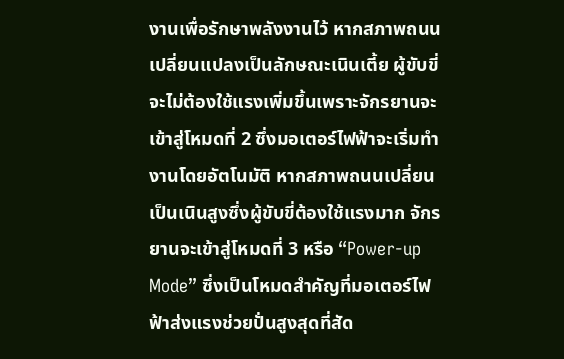งานเพื่อรักษาพลังงานไว้ หากสภาพถนนเปลี่ยนแปลงเป็นลักษณะเนินเตี้ย ผู้ขับขี่จะไม่ต้องใช้แรงเพิ่มขึ้นเพราะจักรยานจะเข้าสู่โหมดที่ 2 ซึ่งมอเตอร์ไฟฟ้าจะเริ่มทำงานโดยอัตโนมัติ หากสภาพถนนเปลี่ยนเป็นเนินสูงซึ่งผู้ขับขี่ต้องใช้แรงมาก จักรยานจะเข้าสู่โหมดที่ 3 หรือ “Power-up Mode” ซึ่งเป็นโหมดสำคัญที่มอเตอร์ไฟฟ้าส่งแรงช่วยปั่นสูงสุดที่สัด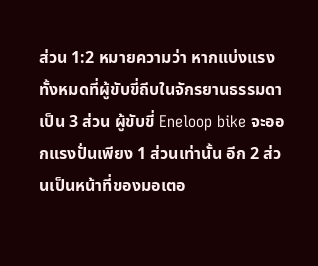ส่วน 1:2 หมายความว่า หากแบ่งแรงทั้งหมดที่ผู้ขับขี่ถีบในจักรยานธรรมดาเป็น 3 ส่วน ผู้ขับขี่ Eneloop bike จะออกแรงปั่นเพียง 1 ส่วนเท่านั้น อีก 2 ส่วนเป็นหน้าที่ของมอเตอ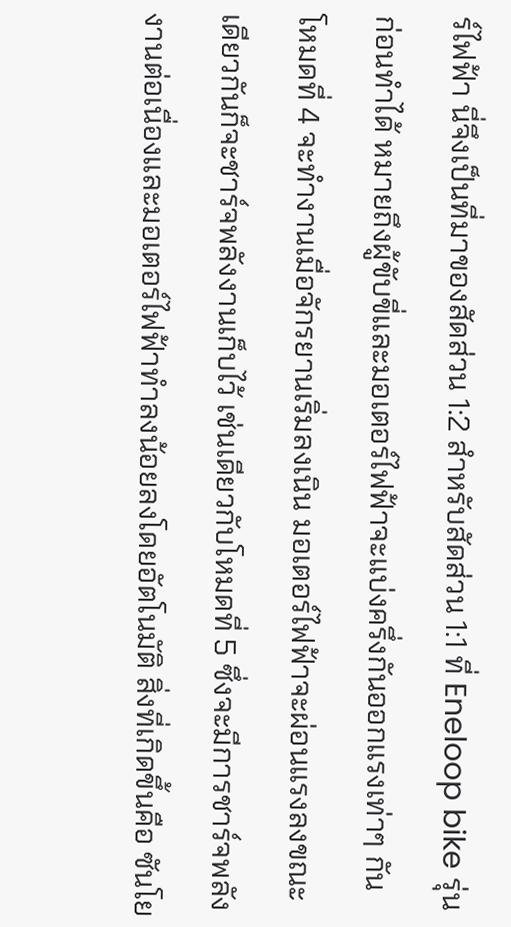ร์ไฟฟ้า นี่จึงเป็นที่มาของสัดส่วน 1:2 สำหรับสัดส่วน 1:1 ที่ Eneloop bike รุ่นก่อนทำได้ หมายถึงผู้ขับขี่และมอเตอร์ไฟฟ้าจะแบ่งครึ่งกันออกแรงเท่าๆ กัน โหมดที่ 4 จะทำงานเมื่อจักรยานเริ่มลงเนิน มอเตอร์ไฟฟ้าจะผ่อนแรงลงขณะเดียวกันก็จะชาร์จพลังงานเก็บไว้ เช่นเดียวกับโหมดที่ 5 ซึ่งจะมีการชาร์จพลังงานต่อเนื่องและมอเตอร์ไฟฟ้าทำลงน้อยลงโดยอัตโนมัติ สิ่งที่เกิดขึ้นคือ ซันโย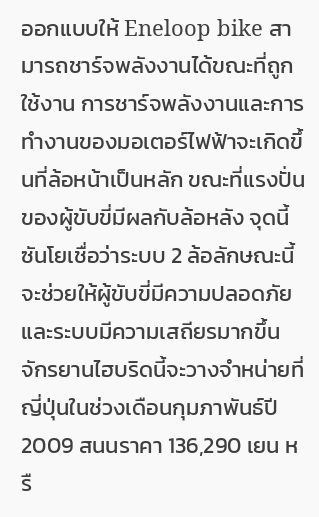ออกแบบให้ Eneloop bike สามารถชาร์จพลังงานได้ขณะที่ถูกใช้งาน การชาร์จพลังงานและการทำงานของมอเตอร์ไฟฟ้าจะเกิดขึ้นที่ล้อหน้าเป็นหลัก ขณะที่แรงปั่นของผู้ขับขี่มีผลกับล้อหลัง จุดนี้ซันโยเชื่อว่าระบบ 2 ล้อลักษณะนี้จะช่วยให้ผู้ขับขี่มีความปลอดภัยและระบบมีความเสถียรมากขึ้น จักรยานไฮบริดนี้จะวางจำหน่ายที่ญี่ปุ่นในช่วงเดือนกุมภาพันธ์ปี 2009 สนนราคา 136,290 เยน หรื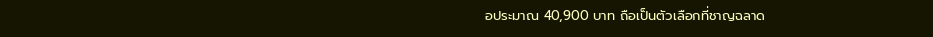อประมาณ 40,900 บาท ถือเป็นตัวเลือกที่ชาญฉลาด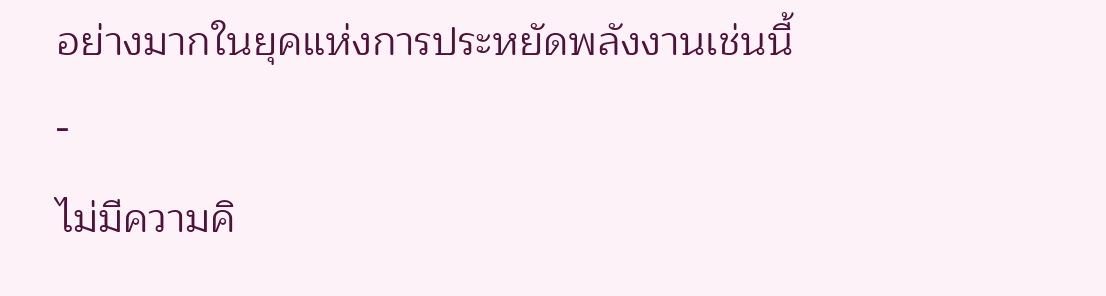อย่างมากในยุคแห่งการประหยัดพลังงานเช่นนี้
-
ไม่มีความคิ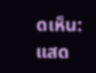ดเห็น:
แสด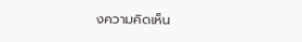งความคิดเห็น